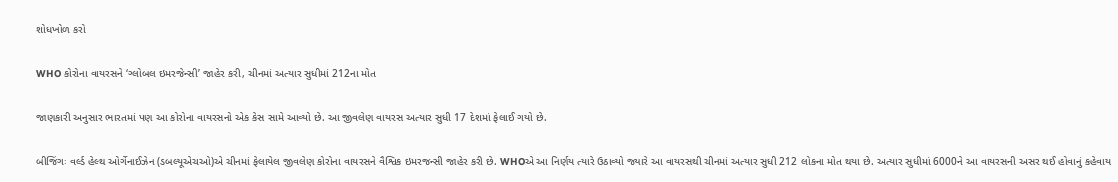શોધખોળ કરો

WHO કોરોના વાયરસને ‘ગ્લોબલ ઇમરજેન્સી’ જાહેર કરી, ચીનમાં અત્યાર સુધીમાં 212ના મોત

જાણકારી અનુસાર ભારતમાં પણ આ કોરોના વાયરસનો એક કેસ સામે આવ્યો છે. આ જીવલેણ વાયરસ અત્યાર સુધી 17 દેશમાં ફેલાઈ ગયો છે.

બીજિંગઃ વર્લ્ડ હેલ્થ ઓર્ગેનાઈઝેન (ડબલ્યૂએચઓ)એ ચીનમાં ફેલાયેલ જીવલેણ કોરોના વાયરસને વૈશ્વિક ઇમરજન્સી જાહેર કરી છે. WHOએ આ નિર્ણય ત્યારે ઉઠાવ્યો જ્યારે આ વાયરસથી ચીનમાં અત્યાર સુધી 212 લોકના મોત થયા છે. અત્યાર સુધીમાં 6000ને આ વાયરસની અસર થઈ હોવાનું કહેવાય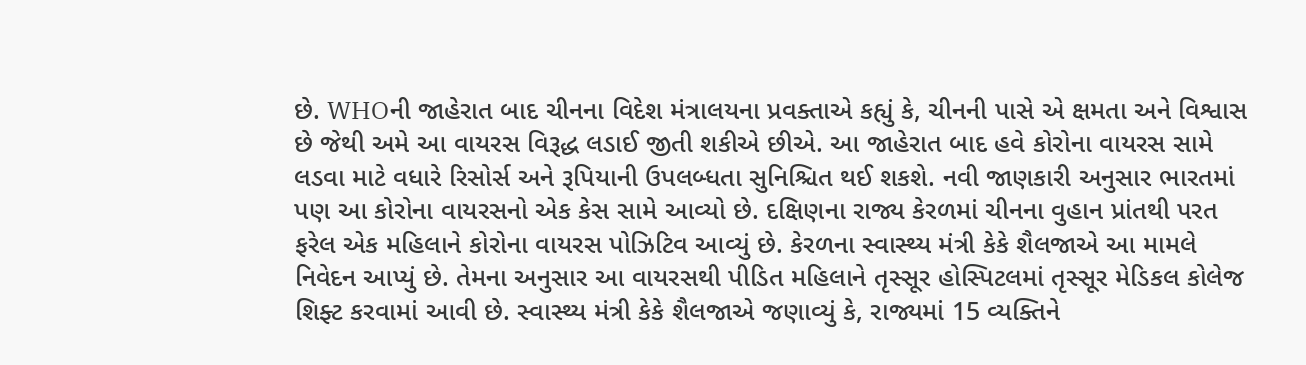છે. WHOની જાહેરાત બાદ ચીનના વિદેશ મંત્રાલયના પ્રવક્તાએ કહ્યું કે, ચીનની પાસે એ ક્ષમતા અને વિશ્વાસ છે જેથી અમે આ વાયરસ વિરૂદ્ધ લડાઈ જીતી શકીએ છીએ. આ જાહેરાત બાદ હવે કોરોના વાયરસ સામે લડવા માટે વધારે રિસોર્સ અને રૂપિયાની ઉપલબ્ધતા સુનિશ્ચિત થઈ શકશે. નવી જાણકારી અનુસાર ભારતમાં પણ આ કોરોના વાયરસનો એક કેસ સામે આવ્યો છે. દક્ષિણના રાજ્ય કેરળમાં ચીનના વુહાન પ્રાંતથી પરત ફરેલ એક મહિલાને કોરોના વાયરસ પોઝિટિવ આવ્યું છે. કેરળના સ્વાસ્થ્ય મંત્રી કેકે શૈલજાએ આ મામલે નિવેદન આપ્યું છે. તેમના અનુસાર આ વાયરસથી પીડિત મહિલાને તૃસ્સૂર હોસ્પિટલમાં તૃસ્સૂર મેડિકલ કોલેજ શિફ્ટ કરવામાં આવી છે. સ્વાસ્થ્ય મંત્રી કેકે શૈલજાએ જણાવ્યું કે, રાજ્યમાં 15 વ્યક્તિને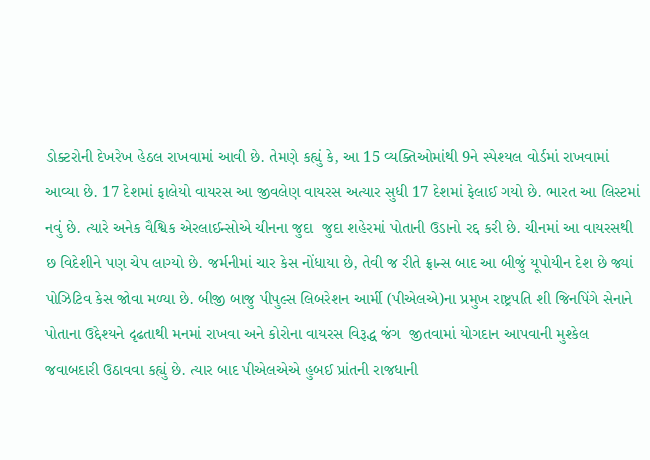ડોક્ટરોની દેખરેખ હેઠલ રાખવામાં આવી છે. તેમણે કહ્યું કે, આ 15 વ્યક્તિઓમાંથી 9ને સ્પેશ્યલ વોર્ડમાં રાખવામાં આવ્યા છે. 17 દેશમાં ફાલેયો વાયરસ આ જીવલેણ વાયરસ અત્યાર સુધી 17 દેશમાં ફેલાઈ ગયો છે. ભારત આ લિસ્ટમાં નવું છે. ત્યારે અનેક વૈશ્વિક એરલાઈન્સોએ ચીનના જુદા  જુદા શહેરમાં પોતાની ઉડાનો રદ્દ કરી છે. ચીનમાં આ વાયરસથી છ વિદેશીને પણ ચેપ લાગ્યો છે. જર્મનીમાં ચાર કેસ નોંધાયા છે, તેવી જ રીતે ફ્રાન્સ બાદ આ બીજું યૂપોયીન દેશ છે જ્યાં પોઝિટિવ કેસ જોવા મળ્યા છે. બીજી બાજુ પીપુલ્સ લિબરેશન આર્મી (પીએલએ)ના પ્રમુખ રાષ્ટ્રપતિ શી જિનપિંગે સેનાને પોતાના ઉદ્દેશ્યને દૃઢતાથી મનમાં રાખવા અને કોરોના વાયરસ વિરૂદ્ધ જંગ  જીતવામાં યોગદાન આપવાની મુશ્કેલ જવાબદારી ઉઠાવવા કહ્યું છે. ત્યાર બાદ પીએલએએ હુબઈ પ્રાંતની રાજધાની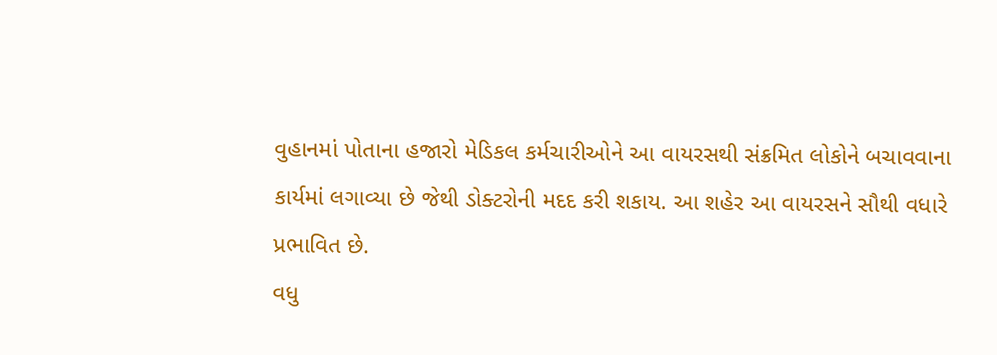વુહાનમાં પોતાના હજારો મેડિકલ કર્મચારીઓને આ વાયરસથી સંક્રમિત લોકોને બચાવવાના કાર્યમાં લગાવ્યા છે જેથી ડોક્ટરોની મદદ કરી શકાય. આ શહેર આ વાયરસને સૌથી વધારે પ્રભાવિત છે.
વધુ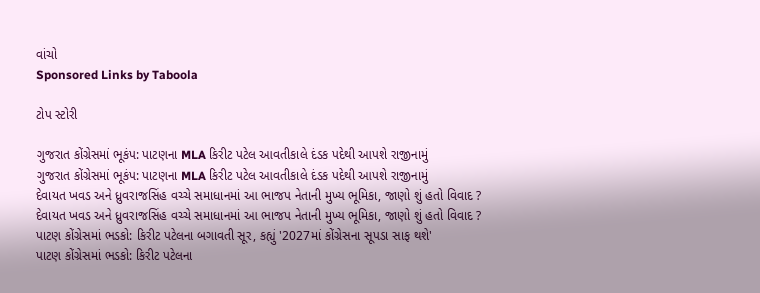વાંચો
Sponsored Links by Taboola

ટોપ સ્ટોરી

ગુજરાત કોંગ્રેસમાં ભૂકંપ: પાટણના MLA કિરીટ પટેલ આવતીકાલે દંડક પદેથી આપશે રાજીનામું
ગુજરાત કોંગ્રેસમાં ભૂકંપ: પાટણના MLA કિરીટ પટેલ આવતીકાલે દંડક પદેથી આપશે રાજીનામું
દેવાયત ખવડ અને ધ્રુવરાજસિંહ વચ્ચે સમાધાનમાં આ ભાજપ નેતાની મુખ્ય ભૂમિકા, જાણો શું હતો વિવાદ ?
દેવાયત ખવડ અને ધ્રુવરાજસિંહ વચ્ચે સમાધાનમાં આ ભાજપ નેતાની મુખ્ય ભૂમિકા, જાણો શું હતો વિવાદ ?
પાટણ કોંગ્રેસમાં ભડકો: કિરીટ પટેલના બગાવતી સૂર, કહ્યું '2027માં કોંગ્રેસના સૂપડા સાફ થશે'
પાટણ કોંગ્રેસમાં ભડકો: કિરીટ પટેલના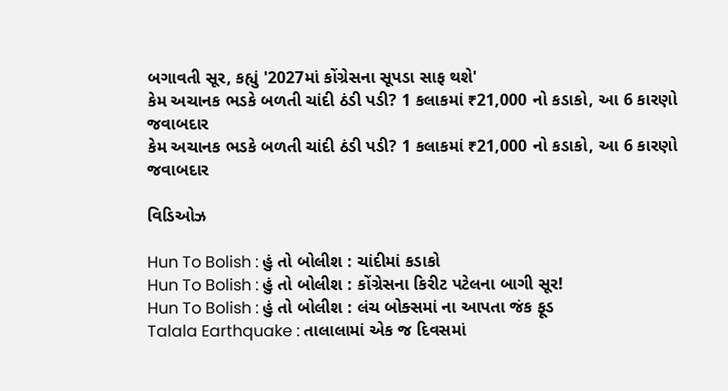બગાવતી સૂર, કહ્યું '2027માં કોંગ્રેસના સૂપડા સાફ થશે'
કેમ અચાનક ભડકે બળતી ચાંદી ઠંડી પડી? 1 કલાકમાં ₹21,000 નો કડાકો, આ 6 કારણો જવાબદાર
કેમ અચાનક ભડકે બળતી ચાંદી ઠંડી પડી? 1 કલાકમાં ₹21,000 નો કડાકો, આ 6 કારણો જવાબદાર

વિડિઓઝ

Hun To Bolish : હું તો બોલીશ : ચાંદીમાં કડાકો
Hun To Bolish : હું તો બોલીશ : કોંગ્રેસના કિરીટ પટેલના બાગી સૂર!
Hun To Bolish : હું તો બોલીશ : લંચ બોક્સમાં ના આપતા જંક ફૂડ
Talala Earthquake : તાલાલામાં એક જ દિવસમાં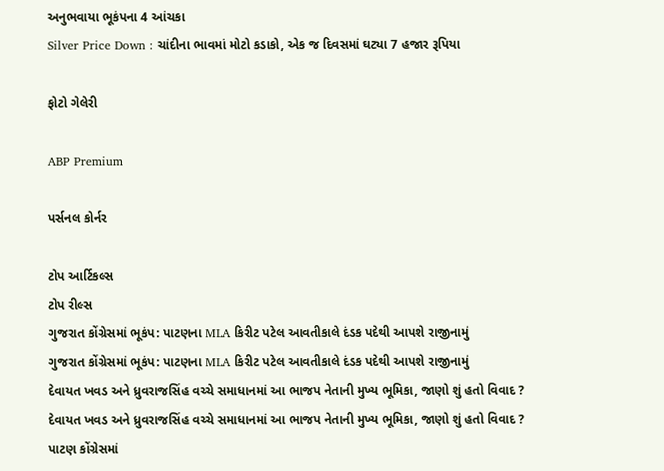અનુભવાયા ભૂકંપના 4 આંચકા
Silver Price Down : ચાંદીના ભાવમાં મોટો કડાકો, એક જ દિવસમાં ઘટ્યા 7 હજાર રૂપિયા

ફોટો ગેલેરી

ABP Premium

પર્સનલ કોર્નર

ટોપ આર્ટિકલ્સ
ટોપ રીલ્સ
ગુજરાત કોંગ્રેસમાં ભૂકંપ: પાટણના MLA કિરીટ પટેલ આવતીકાલે દંડક પદેથી આપશે રાજીનામું
ગુજરાત કોંગ્રેસમાં ભૂકંપ: પાટણના MLA કિરીટ પટેલ આવતીકાલે દંડક પદેથી આપશે રાજીનામું
દેવાયત ખવડ અને ધ્રુવરાજસિંહ વચ્ચે સમાધાનમાં આ ભાજપ નેતાની મુખ્ય ભૂમિકા, જાણો શું હતો વિવાદ ?
દેવાયત ખવડ અને ધ્રુવરાજસિંહ વચ્ચે સમાધાનમાં આ ભાજપ નેતાની મુખ્ય ભૂમિકા, જાણો શું હતો વિવાદ ?
પાટણ કોંગ્રેસમાં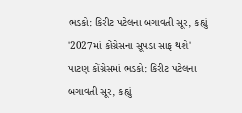ભડકો: કિરીટ પટેલના બગાવતી સૂર, કહ્યું '2027માં કોંગ્રેસના સૂપડા સાફ થશે'
પાટણ કોંગ્રેસમાં ભડકો: કિરીટ પટેલના બગાવતી સૂર, કહ્યું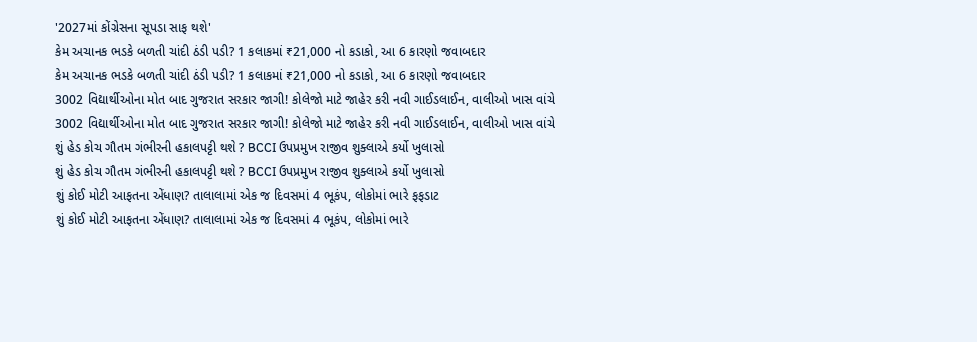'2027માં કોંગ્રેસના સૂપડા સાફ થશે'
કેમ અચાનક ભડકે બળતી ચાંદી ઠંડી પડી? 1 કલાકમાં ₹21,000 નો કડાકો, આ 6 કારણો જવાબદાર
કેમ અચાનક ભડકે બળતી ચાંદી ઠંડી પડી? 1 કલાકમાં ₹21,000 નો કડાકો, આ 6 કારણો જવાબદાર
3002 વિદ્યાર્થીઓના મોત બાદ ગુજરાત સરકાર જાગી! કોલેજો માટે જાહેર કરી નવી ગાઈડલાઈન, વાલીઓ ખાસ વાંચે
3002 વિદ્યાર્થીઓના મોત બાદ ગુજરાત સરકાર જાગી! કોલેજો માટે જાહેર કરી નવી ગાઈડલાઈન, વાલીઓ ખાસ વાંચે
શું હેડ કોચ ગૌતમ ગંભીરની હકાલપટ્ટી થશે ? BCCI ઉપપ્રમુખ રાજીવ શુક્લાએ કર્યો ખુલાસો
શું હેડ કોચ ગૌતમ ગંભીરની હકાલપટ્ટી થશે ? BCCI ઉપપ્રમુખ રાજીવ શુક્લાએ કર્યો ખુલાસો
શું કોઈ મોટી આફતના એંધાણ? તાલાલામાં એક જ દિવસમાં 4 ભૂકંપ, લોકોમાં ભારે ફફડાટ
શું કોઈ મોટી આફતના એંધાણ? તાલાલામાં એક જ દિવસમાં 4 ભૂકંપ, લોકોમાં ભારે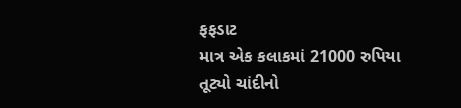ફફડાટ
માત્ર એક કલાકમાં 21000 રુપિયા તૂટ્યો ચાંદીનો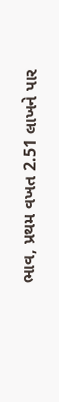ભાવ, પ્રથમ વખત 2.51 લાખને પાર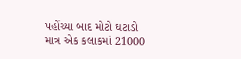પહોંચ્યા બાદ મોટો ઘટાડો
માત્ર એક કલાકમાં 21000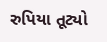રુપિયા તૂટ્યો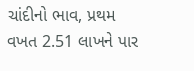ચાંદીનો ભાવ, પ્રથમ વખત 2.51 લાખને પાર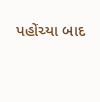પહોંચ્યા બાદ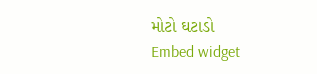મોટો ઘટાડો
Embed widget